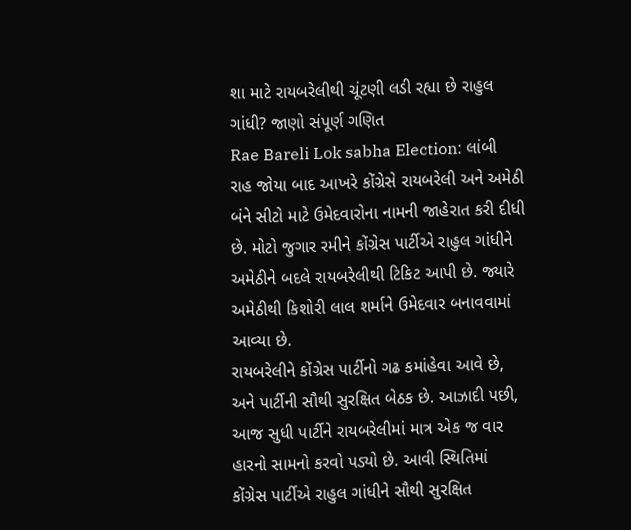શા માટે રાયબરેલીથી ચૂંટણી લડી રહ્યા છે રાહુલ ગાંધી? જાણો સંપૂર્ણ ગણિત
Rae Bareli Lok sabha Election: લાંબી રાહ જોયા બાદ આખરે કોંગ્રેસે રાયબરેલી અને અમેઠી બંને સીટો માટે ઉમેદવારોના નામની જાહેરાત કરી દીધી છે. મોટો જુગાર રમીને કોંગ્રેસ પાર્ટીએ રાહુલ ગાંધીને અમેઠીને બદલે રાયબરેલીથી ટિકિટ આપી છે. જ્યારે અમેઠીથી કિશોરી લાલ શર્માને ઉમેદવાર બનાવવામાં આવ્યા છે.
રાયબરેલીને કોંગ્રેસ પાર્ટીનો ગઢ કમાંહેવા આવે છે, અને પાર્ટીની સૌથી સુરક્ષિત બેઠક છે. આઝાદી પછી, આજ સુધી પાર્ટીને રાયબરેલીમાં માત્ર એક જ વાર હારનો સામનો કરવો પડ્યો છે. આવી સ્થિતિમાં કોંગ્રેસ પાર્ટીએ રાહુલ ગાંધીને સૌથી સુરક્ષિત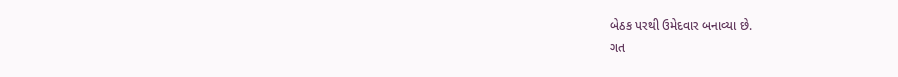બેઠક પરથી ઉમેદવાર બનાવ્યા છે.
ગત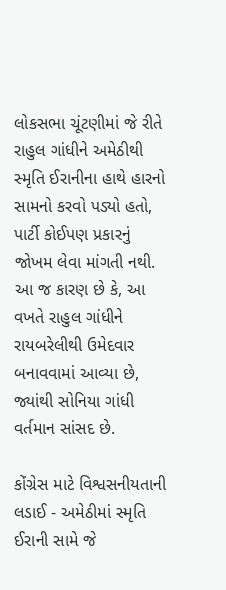લોકસભા ચૂંટણીમાં જે રીતે રાહુલ ગાંધીને અમેઠીથી સ્મૃતિ ઈરાનીના હાથે હારનો સામનો કરવો પડ્યો હતો, પાર્ટી કોઈપણ પ્રકારનું જોખમ લેવા માંગતી નથી. આ જ કારણ છે કે, આ વખતે રાહુલ ગાંધીને રાયબરેલીથી ઉમેદવાર બનાવવામાં આવ્યા છે, જ્યાંથી સોનિયા ગાંધી વર્તમાન સાંસદ છે.

કોંગ્રેસ માટે વિશ્વસનીયતાની લડાઈ - અમેઠીમાં સ્મૃતિ ઈરાની સામે જે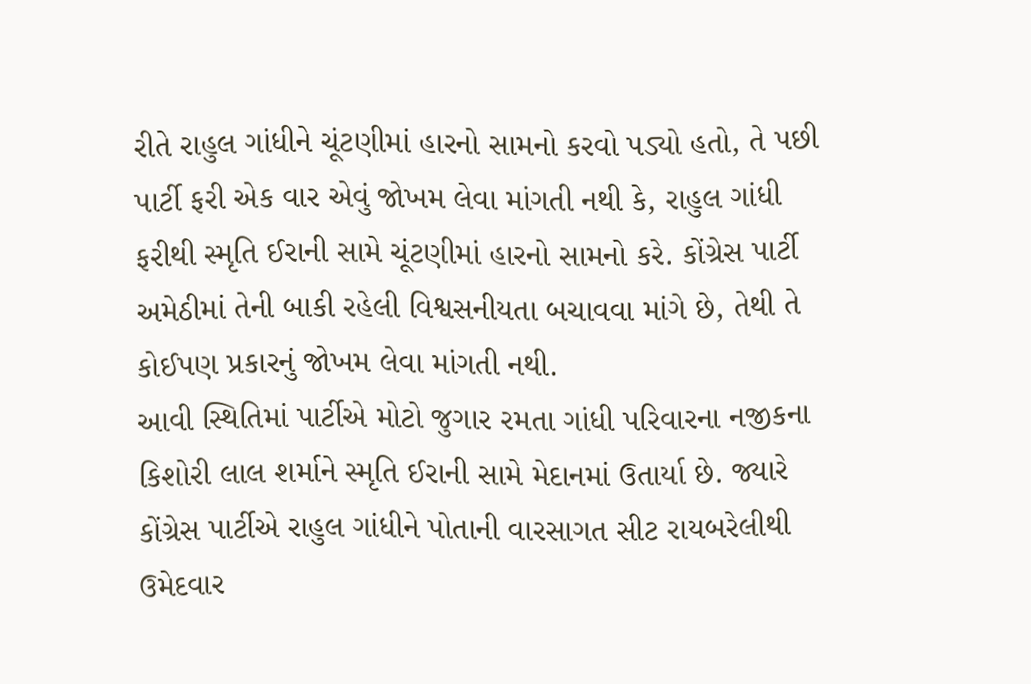રીતે રાહુલ ગાંધીને ચૂંટણીમાં હારનો સામનો કરવો પડ્યો હતો, તે પછી પાર્ટી ફરી એક વાર એવું જોખમ લેવા માંગતી નથી કે, રાહુલ ગાંધી ફરીથી સ્મૃતિ ઈરાની સામે ચૂંટણીમાં હારનો સામનો કરે. કોંગ્રેસ પાર્ટી અમેઠીમાં તેની બાકી રહેલી વિશ્વસનીયતા બચાવવા માંગે છે, તેથી તે કોઈપણ પ્રકારનું જોખમ લેવા માંગતી નથી.
આવી સ્થિતિમાં પાર્ટીએ મોટો જુગાર રમતા ગાંધી પરિવારના નજીકના કિશોરી લાલ શર્માને સ્મૃતિ ઈરાની સામે મેદાનમાં ઉતાર્યા છે. જ્યારે કોંગ્રેસ પાર્ટીએ રાહુલ ગાંધીને પોતાની વારસાગત સીટ રાયબરેલીથી ઉમેદવાર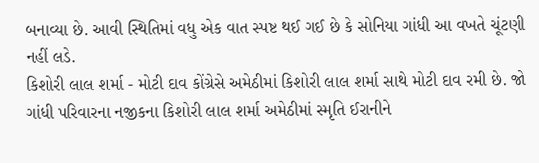બનાવ્યા છે. આવી સ્થિતિમાં વધુ એક વાત સ્પષ્ટ થઈ ગઈ છે કે સોનિયા ગાંધી આ વખતે ચૂંટણી નહીં લડે.
કિશોરી લાલ શર્મા - મોટી દાવ કોંગ્રેસે અમેઠીમાં કિશોરી લાલ શર્મા સાથે મોટી દાવ રમી છે. જો ગાંધી પરિવારના નજીકના કિશોરી લાલ શર્મા અમેઠીમાં સ્મૃતિ ઈરાનીને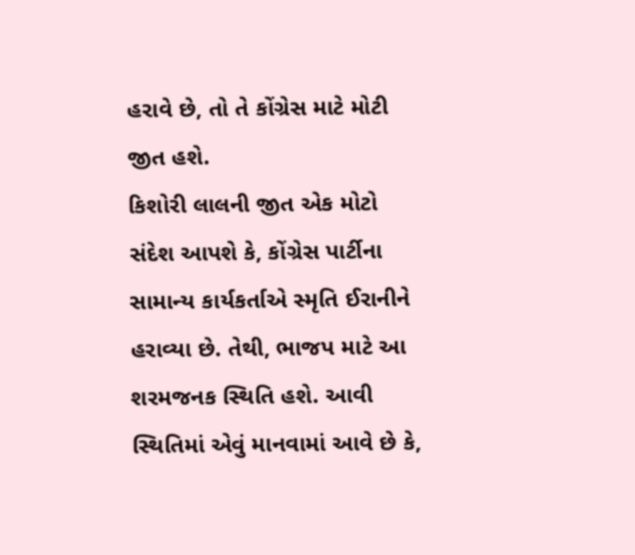હરાવે છે, તો તે કોંગ્રેસ માટે મોટી જીત હશે.
કિશોરી લાલની જીત એક મોટો સંદેશ આપશે કે, કોંગ્રેસ પાર્ટીના સામાન્ય કાર્યકર્તાએ સ્મૃતિ ઈરાનીને હરાવ્યા છે. તેથી, ભાજપ માટે આ શરમજનક સ્થિતિ હશે. આવી સ્થિતિમાં એવું માનવામાં આવે છે કે,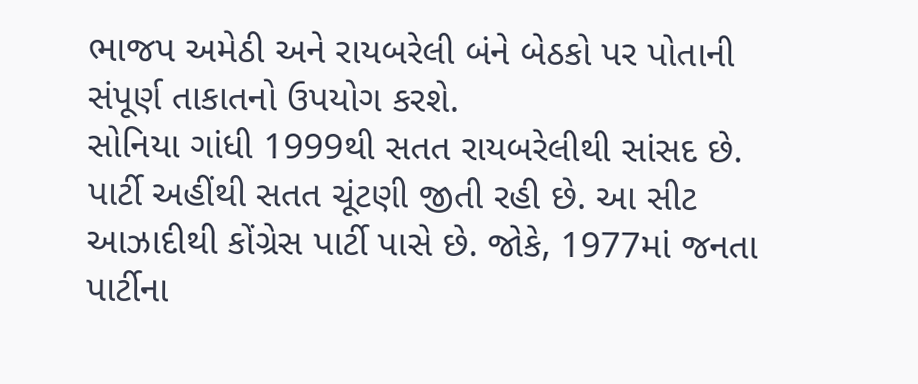ભાજપ અમેઠી અને રાયબરેલી બંને બેઠકો પર પોતાની સંપૂર્ણ તાકાતનો ઉપયોગ કરશે.
સોનિયા ગાંધી 1999થી સતત રાયબરેલીથી સાંસદ છે. પાર્ટી અહીંથી સતત ચૂંટણી જીતી રહી છે. આ સીટ આઝાદીથી કોંગ્રેસ પાર્ટી પાસે છે. જોકે, 1977માં જનતા પાર્ટીના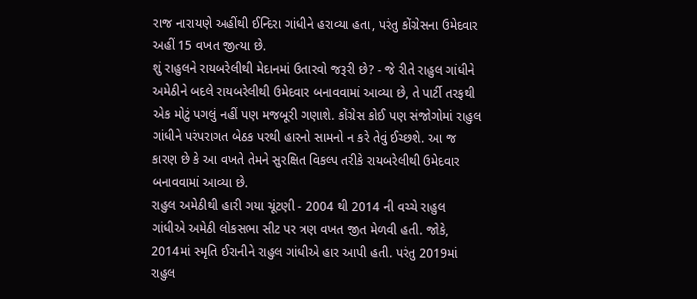રાજ નારાયણે અહીંથી ઈન્દિરા ગાંધીને હરાવ્યા હતા, પરંતુ કોંગ્રેસના ઉમેદવાર અહીં 15 વખત જીત્યા છે.
શું રાહુલને રાયબરેલીથી મેદાનમાં ઉતારવો જરૂરી છે? - જે રીતે રાહુલ ગાંધીને અમેઠીને બદલે રાયબરેલીથી ઉમેદવાર બનાવવામાં આવ્યા છે, તે પાર્ટી તરફથી એક મોટું પગલું નહીં પણ મજબૂરી ગણાશે. કોંગ્રેસ કોઈ પણ સંજોગોમાં રાહુલ ગાંધીને પરંપરાગત બેઠક પરથી હારનો સામનો ન કરે તેવું ઈચ્છશે. આ જ કારણ છે કે આ વખતે તેમને સુરક્ષિત વિકલ્પ તરીકે રાયબરેલીથી ઉમેદવાર બનાવવામાં આવ્યા છે.
રાહુલ અમેઠીથી હારી ગયા ચૂંટણી - 2004 થી 2014 ની વચ્ચે રાહુલ ગાંધીએ અમેઠી લોકસભા સીટ પર ત્રણ વખત જીત મેળવી હતી. જોકે, 2014માં સ્મૃતિ ઈરાનીને રાહુલ ગાંધીએ હાર આપી હતી. પરંતુ 2019માં રાહુલ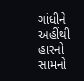ગાંધીને અહીંથી હારનો સામનો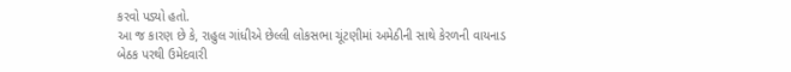કરવો પડ્યો હતો.
આ જ કારણ છે કે, રાહુલ ગાંધીએ છેલ્લી લોકસભા ચૂંટણીમાં અમેઠીની સાથે કેરળની વાયનાડ બેઠક પરથી ઉમેદવારી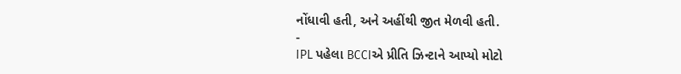નોંધાવી હતી, અને અહીંથી જીત મેળવી હતી.
-
IPL પહેલા BCCIએ પ્રીતિ ઝિન્ટાને આપ્યો મોટો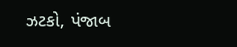ઝટકો, પંજાબ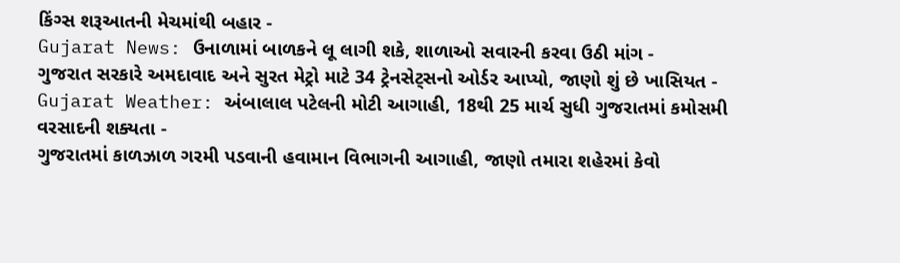કિંગ્સ શરૂઆતની મેચમાંથી બહાર -
Gujarat News: ઉનાળામાં બાળકને લૂ લાગી શકે, શાળાઓ સવારની કરવા ઉઠી માંગ -
ગુજરાત સરકારે અમદાવાદ અને સુરત મેટ્રો માટે 34 ટ્રેનસેટ્સનો ઓર્ડર આપ્યો, જાણો શું છે ખાસિયત -
Gujarat Weather: અંબાલાલ પટેલની મોટી આગાહી, 18થી 25 માર્ચ સુધી ગુજરાતમાં કમોસમી વરસાદની શક્યતા -
ગુજરાતમાં કાળઝાળ ગરમી પડવાની હવામાન વિભાગની આગાહી, જાણો તમારા શહેરમાં કેવો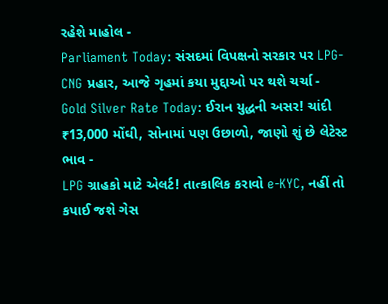રહેશે માહોલ -
Parliament Today: સંસદમાં વિપક્ષનો સરકાર પર LPG-CNG પ્રહાર, આજે ગૃહમાં કયા મુદ્દાઓ પર થશે ચર્ચા -
Gold Silver Rate Today: ઈરાન યુદ્ધની અસર! ચાંદી ₹13,000 મોંઘી, સોનામાં પણ ઉછાળો, જાણો શું છે લેટેસ્ટ ભાવ -
LPG ગ્રાહકો માટે એલર્ટ! તાત્કાલિક કરાવો e-KYC, નહીં તો કપાઈ જશે ગેસ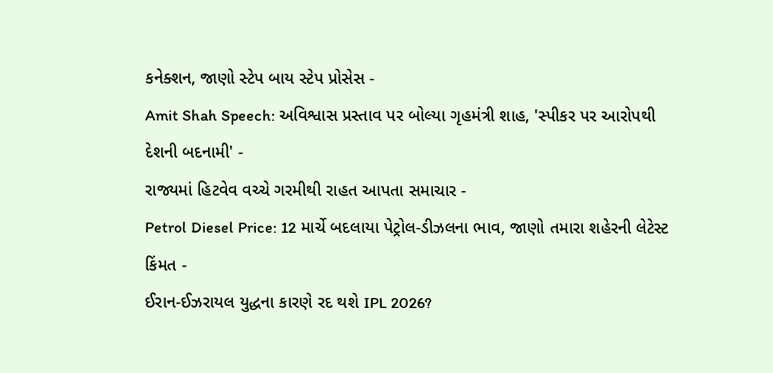કનેક્શન, જાણો સ્ટેપ બાય સ્ટેપ પ્રોસેસ -
Amit Shah Speech: અવિશ્વાસ પ્રસ્તાવ પર બોલ્યા ગૃહમંત્રી શાહ, 'સ્પીકર પર આરોપથી દેશની બદનામી' -
રાજ્યમાં હિટવેવ વચ્ચે ગરમીથી રાહત આપતા સમાચાર -
Petrol Diesel Price: 12 માર્ચે બદલાયા પેટ્રોલ-ડીઝલના ભાવ, જાણો તમારા શહેરની લેટેસ્ટ કિંમત -
ઈરાન-ઈઝરાયલ યુદ્ધના કારણે રદ થશે IPL 2026?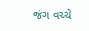જંગ વચ્ચે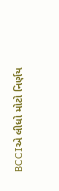BCCIએ લીધો મોટો નિર્ણય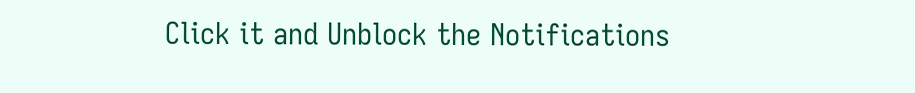Click it and Unblock the Notifications